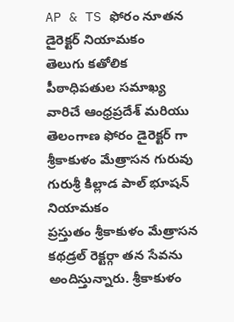AP & TS ఫోరం నూతన డైరెక్టర్ నియామకం
తెలుగు కతోలిక పీఠాధిపతుల సమాఖ్య వారిచే ఆంధ్రప్రదేశ్ మరియు తెలంగాణ ఫోరం డైరెక్టర్ గా శ్రీకాకుళం మేత్రాసన గురువు గురుశ్రీ కిల్లాడ పాల్ భూషన్ నియామకం
ప్రస్తుతం శ్రీకాకుళం మేత్రాసన కథడ్రల్ రెక్టర్గా తన సేవను అందిస్తున్నారు. శ్రీకాకుళం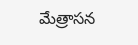మేత్రాసన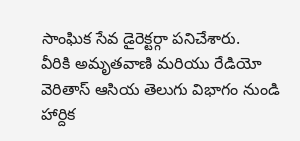సాంఘిక సేవ డైరెక్టర్గా పనిచేశారు.
వీరికి అమృతవాణి మరియు రేడియో వెరితాస్ ఆసియ తెలుగు విభాగం నుండి హార్దిక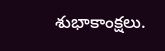శుభాకాంక్షలు.